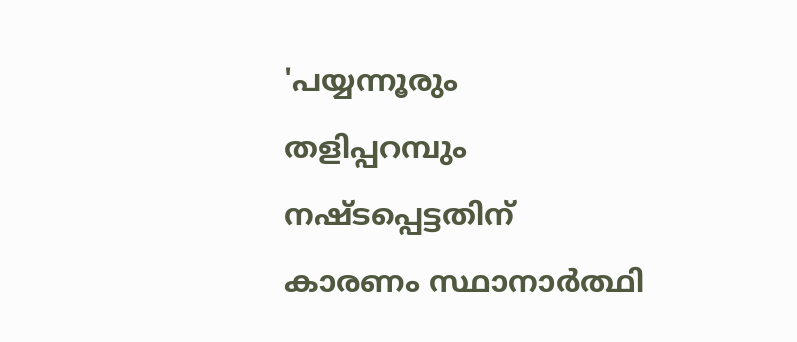'പയ്യന്നൂരും തളിപ്പറമ്പും നഷ്ടപ്പെട്ടതിന് കാരണം സ്ഥാനാര്‍ത്ഥി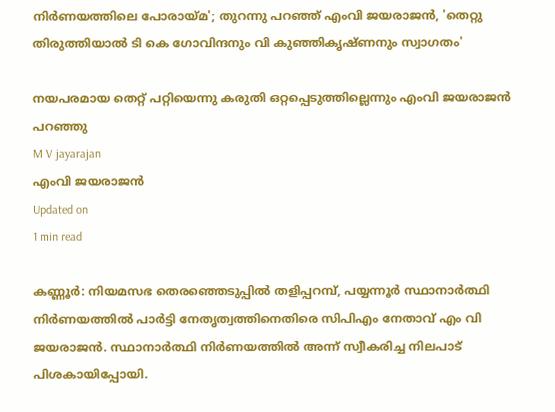നിര്‍ണയത്തിലെ പോരായ്മ'; തുറന്നു പറഞ്ഞ് എംവി ജയരാജന്‍, 'തെറ്റു തിരുത്തിയാല്‍ ടി കെ ഗോവിന്ദനും വി കുഞ്ഞികൃഷ്ണനും സ്വാഗതം'

നയപരമായ തെറ്റ് പറ്റിയെന്നു കരുതി ഒറ്റപ്പെടുത്തില്ലെന്നും എംവി ജയരാജൻ പറഞ്ഞു
M V jayarajan
എംവി ജയരാജന്‍
Updated on
1 min read

കണ്ണൂര്‍: നിയമസഭ തെരഞ്ഞെടുപ്പില്‍ തളിപ്പറമ്പ്, പയ്യന്നൂര്‍ സ്ഥാനാര്‍ത്ഥി നിര്‍ണയത്തില്‍ പാര്‍ട്ടി നേതൃത്വത്തിനെതിരെ സിപിഎം നേതാവ് എം വി ജയരാജന്‍. സ്ഥാനാര്‍ത്ഥി നിര്‍ണയത്തില്‍ അന്ന് സ്വീകരിച്ച നിലപാട് പിശകായിപ്പോയി.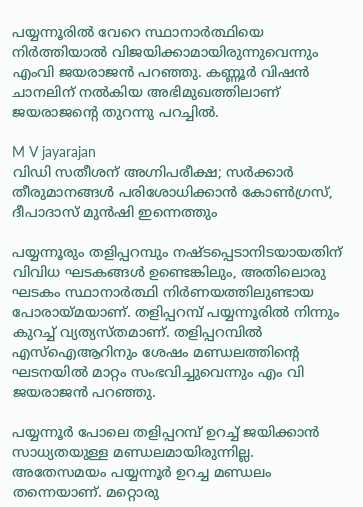പയ്യന്നൂരില്‍ വേറെ സ്ഥാനാര്‍ത്ഥിയെ നിര്‍ത്തിയാല്‍ വിജയിക്കാമായിരുന്നുവെന്നും എംവി ജയരാജന്‍ പറഞ്ഞു. കണ്ണൂര്‍ വിഷൻ ചാനലിന് നല്‍കിയ അഭിമുഖത്തിലാണ് ജയരാജന്റെ തുറന്നു പറച്ചില്‍.

M V jayarajan
വിഡി സതീശന് അഗ്നിപരീക്ഷ; സര്‍ക്കാര്‍ തീരുമാനങ്ങള്‍ പരിശോധിക്കാന്‍ കോണ്‍ഗ്രസ്, ദീപാദാസ് മുന്‍ഷി ഇന്നെത്തും

പയ്യന്നൂരും തളിപ്പറമ്പും നഷ്ടപ്പെടാനിടയായതിന് വിവിധ ഘടകങ്ങള്‍ ഉണ്ടെങ്കിലും, അതിലൊരു ഘടകം സ്ഥാനാര്‍ത്ഥി നിര്‍ണയത്തിലുണ്ടായ പോരായ്മയാണ്. തളിപ്പറമ്പ് പയ്യന്നൂരില്‍ നിന്നും കുറച്ച് വ്യത്യസ്തമാണ്. തളിപ്പറമ്പില്‍ എസ്‌ഐആറിനും ശേഷം മണ്ഡലത്തിന്റെ ഘടനയില്‍ മാറ്റം സംഭവിച്ചുവെന്നും എം വി ജയരാജന്‍ പറഞ്ഞു.

പയ്യന്നൂര്‍ പോലെ തളിപ്പറമ്പ് ഉറച്ച് ജയിക്കാന്‍ സാധ്യതയുള്ള മണ്ഡലമായിരുന്നില്ല. അതേസമയം പയ്യന്നൂര്‍ ഉറച്ച മണ്ഡലം തന്നെയാണ്. മറ്റൊരു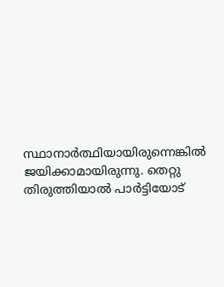സ്ഥാനാര്‍ത്ഥിയായിരുന്നെങ്കില്‍ ജയിക്കാമായിരുന്നു. തെറ്റു തിരുത്തിയാല്‍ പാര്‍ട്ടിയോട്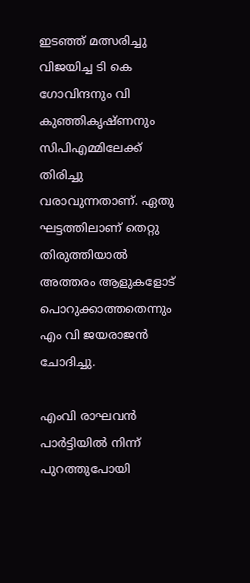ഇടഞ്ഞ് മത്സരിച്ചു വിജയിച്ച ടി കെ ഗോവിന്ദനും വി കുഞ്ഞികൃഷ്ണനും സിപിഎമ്മിലേക്ക് തിരിച്ചു വരാവുന്നതാണ്. ഏതു ഘട്ടത്തിലാണ് തെറ്റു തിരുത്തിയാല്‍ അത്തരം ആളുകളോട് പൊറുക്കാത്തതെന്നും എം വി ജയരാജന്‍ ചോദിച്ചു.

എംവി രാഘവന്‍ പാര്‍ട്ടിയില്‍ നിന്ന് പുറത്തുപോയി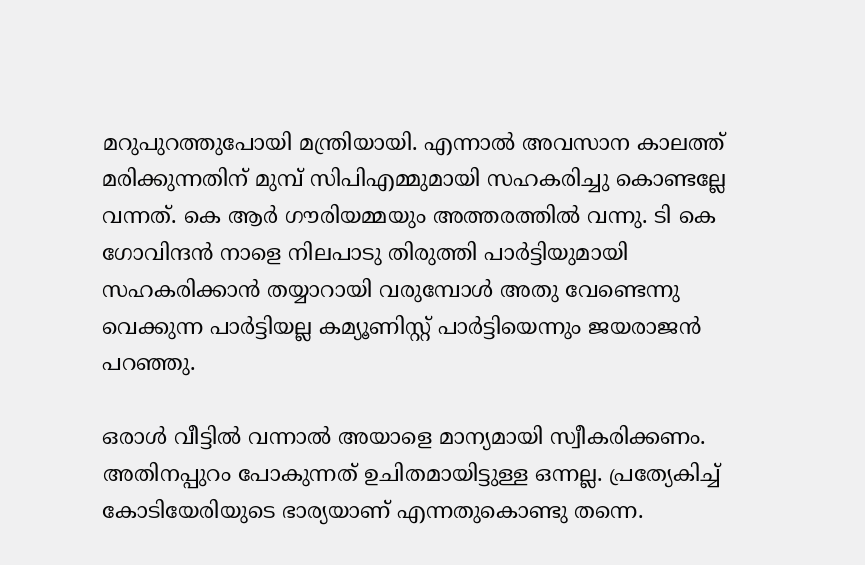മറുപുറത്തുപോയി മന്ത്രിയായി. എന്നാല്‍ അവസാന കാലത്ത് മരിക്കുന്നതിന് മുമ്പ് സിപിഎമ്മുമായി സഹകരിച്ചു കൊണ്ടല്ലേ വന്നത്. കെ ആര്‍ ഗൗരിയമ്മയും അത്തരത്തില്‍ വന്നു. ടി കെ ഗോവിന്ദന്‍ നാളെ നിലപാടു തിരുത്തി പാര്‍ട്ടിയുമായി സഹകരിക്കാന്‍ തയ്യാറായി വരുമ്പോള്‍ അതു വേണ്ടെന്നു വെക്കുന്ന പാര്‍ട്ടിയല്ല കമ്യൂണിസ്റ്റ് പാര്‍ട്ടിയെന്നും ജയരാജന്‍ പറഞ്ഞു.

ഒരാള്‍ വീട്ടില്‍ വന്നാല്‍ അയാളെ മാന്യമായി സ്വീകരിക്കണം. അതിനപ്പുറം പോകുന്നത് ഉചിതമായിട്ടുള്ള ഒന്നല്ല. പ്രത്യേകിച്ച് കോടിയേരിയുടെ ഭാര്യയാണ് എന്നതുകൊണ്ടു തന്നെ.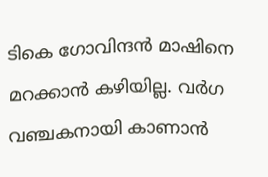ടികെ ഗോവിന്ദന്‍ മാഷിനെ മറക്കാന്‍ കഴിയില്ല. വര്‍ഗ വഞ്ചകനായി കാണാന്‍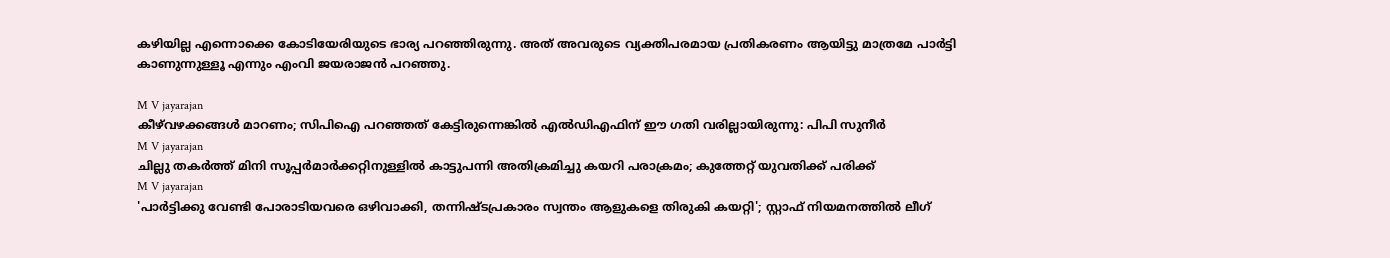കഴിയില്ല എന്നൊക്കെ കോടിയേരിയുടെ ഭാര്യ പറഞ്ഞിരുന്നു. അത് അവരുടെ വ്യക്തിപരമായ പ്രതികരണം ആയിട്ടു മാത്രമേ പാര്‍ട്ടി കാണുന്നുള്ളൂ എന്നും എംവി ജയരാജന്‍ പറഞ്ഞു.

M V jayarajan
കീഴ്‌വഴക്കങ്ങള്‍ മാറണം; സിപിഐ പറഞ്ഞത് കേട്ടിരുന്നെങ്കില്‍ എല്‍ഡിഎഫിന് ഈ ഗതി വരില്ലായിരുന്നു: പിപി സുനീര്‍
M V jayarajan
ചില്ലു തകര്‍ത്ത് മിനി സൂപ്പര്‍മാര്‍ക്കറ്റിനുള്ളില്‍ കാട്ടുപന്നി അതിക്രമിച്ചു കയറി പരാക്രമം; കുത്തേറ്റ് യുവതിക്ക് പരിക്ക്
M V jayarajan
'പാര്‍ട്ടിക്കു വേണ്ടി പോരാടിയവരെ ഒഴിവാക്കി, തന്നിഷ്ടപ്രകാരം സ്വന്തം ആളുകളെ തിരുകി കയറ്റി'; സ്റ്റാഫ് നിയമനത്തില്‍ ലീഗ്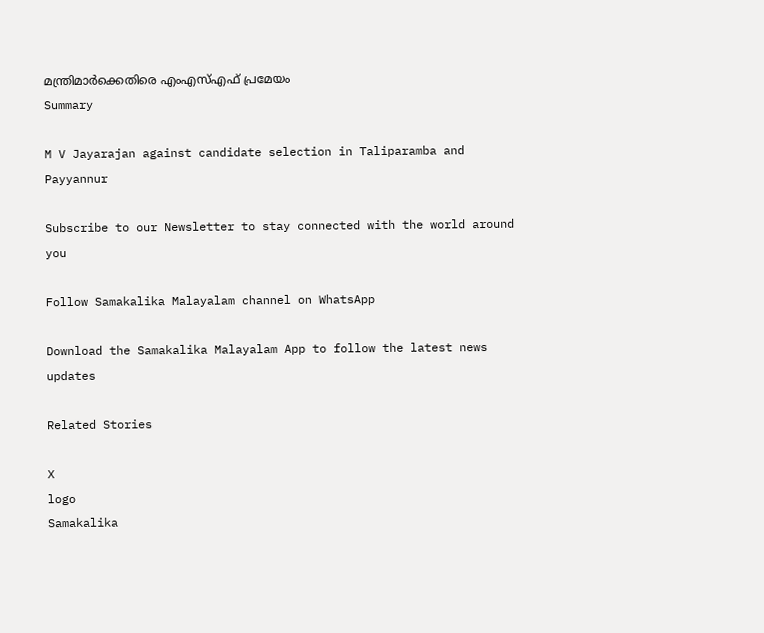മന്ത്രിമാര്‍ക്കെതിരെ എംഎസ്എഫ് പ്രമേയം
Summary

M V Jayarajan against candidate selection in Taliparamba and Payyannur

Subscribe to our Newsletter to stay connected with the world around you

Follow Samakalika Malayalam channel on WhatsApp

Download the Samakalika Malayalam App to follow the latest news updates

Related Stories

X
logo
Samakalika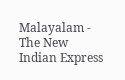Malayalam - The New Indian Express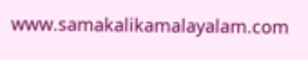www.samakalikamalayalam.com